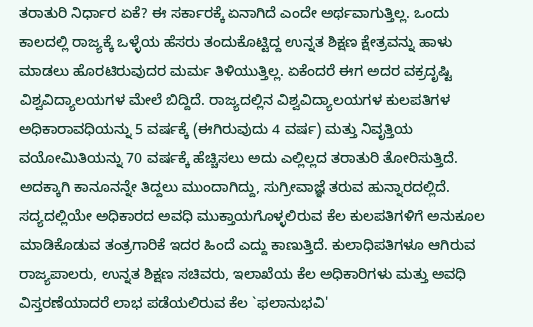ತರಾತುರಿ ನಿರ್ಧಾರ ಏಕೆ? ಈ ಸರ್ಕಾರಕ್ಕೆ ಏನಾಗಿದೆ ಎಂದೇ ಅರ್ಥವಾಗುತ್ತಿಲ್ಲ. ಒಂದು ಕಾಲದಲ್ಲಿ ರಾಜ್ಯಕ್ಕೆ ಒಳ್ಳೆಯ ಹೆಸರು ತಂದುಕೊಟ್ಟಿದ್ದ ಉನ್ನತ ಶಿಕ್ಷಣ ಕ್ಷೇತ್ರವನ್ನು ಹಾಳು ಮಾಡಲು ಹೊರಟಿರುವುದರ ಮರ್ಮ ತಿಳಿಯುತ್ತಿಲ್ಲ. ಏಕೆಂದರೆ ಈಗ ಅದರ ವಕ್ರದೃಷ್ಟಿ ವಿಶ್ವವಿದ್ಯಾಲಯಗಳ ಮೇಲೆ ಬಿದ್ದಿದೆ. ರಾಜ್ಯದಲ್ಲಿನ ವಿಶ್ವವಿದ್ಯಾಲಯಗಳ ಕುಲಪತಿಗಳ ಅಧಿಕಾರಾವಧಿಯನ್ನು 5 ವರ್ಷಕ್ಕೆ (ಈಗಿರುವುದು 4 ವರ್ಷ) ಮತ್ತು ನಿವೃತ್ತಿಯ ವಯೋಮಿತಿಯನ್ನು 70 ವರ್ಷಕ್ಕೆ ಹೆಚ್ಚಿಸಲು ಅದು ಎಲ್ಲಿಲ್ಲದ ತರಾತುರಿ ತೋರಿಸುತ್ತಿದೆ. ಅದಕ್ಕಾಗಿ ಕಾನೂನನ್ನೇ ತಿದ್ದಲು ಮುಂದಾಗಿದ್ದು, ಸುಗ್ರೀವಾಜ್ಞೆ ತರುವ ಹುನ್ನಾರದಲ್ಲಿದೆ. ಸದ್ಯದಲ್ಲಿಯೇ ಅಧಿಕಾರದ ಅವಧಿ ಮುಕ್ತಾಯಗೊಳ್ಳಲಿರುವ ಕೆಲ ಕುಲಪತಿಗಳಿಗೆ ಅನುಕೂಲ ಮಾಡಿಕೊಡುವ ತಂತ್ರಗಾರಿಕೆ ಇದರ ಹಿಂದೆ ಎದ್ದು ಕಾಣುತ್ತಿದೆ. ಕುಲಾಧಿಪತಿಗಳೂ ಆಗಿರುವ ರಾಜ್ಯಪಾಲರು, ಉನ್ನತ ಶಿಕ್ಷಣ ಸಚಿವರು, ಇಲಾಖೆಯ ಕೆಲ ಅಧಿಕಾರಿಗಳು ಮತ್ತು ಅವಧಿ ವಿಸ್ತರಣೆಯಾದರೆ ಲಾಭ ಪಡೆಯಲಿರುವ ಕೆಲ `ಫಲಾನುಭವಿ'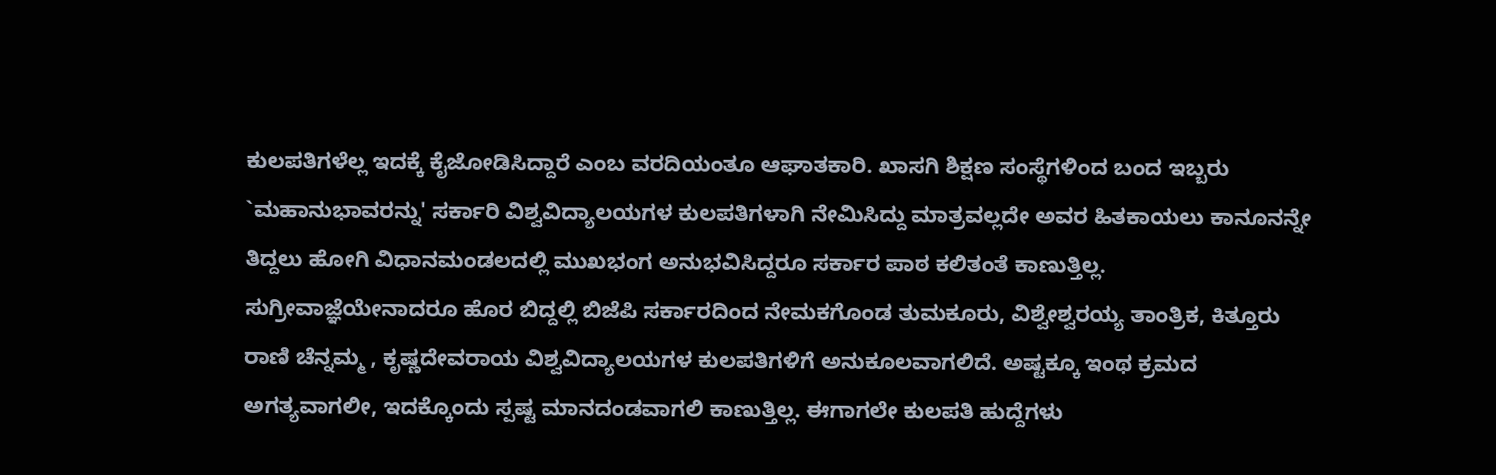ಕುಲಪತಿಗಳೆಲ್ಲ ಇದಕ್ಕೆ ಕೈಜೋಡಿಸಿದ್ದಾರೆ ಎಂಬ ವರದಿಯಂತೂ ಆಘಾತಕಾರಿ. ಖಾಸಗಿ ಶಿಕ್ಷಣ ಸಂಸ್ಥೆಗಳಿಂದ ಬಂದ ಇಬ್ಬರು `ಮಹಾನುಭಾವರನ್ನು' ಸರ್ಕಾರಿ ವಿಶ್ವವಿದ್ಯಾಲಯಗಳ ಕುಲಪತಿಗಳಾಗಿ ನೇಮಿಸಿದ್ದು ಮಾತ್ರವಲ್ಲದೇ ಅವರ ಹಿತಕಾಯಲು ಕಾನೂನನ್ನೇ ತಿದ್ದಲು ಹೋಗಿ ವಿಧಾನಮಂಡಲದಲ್ಲಿ ಮುಖಭಂಗ ಅನುಭವಿಸಿದ್ದರೂ ಸರ್ಕಾರ ಪಾಠ ಕಲಿತಂತೆ ಕಾಣುತ್ತಿಲ್ಲ. ಸುಗ್ರೀವಾಜ್ಞೆಯೇನಾದರೂ ಹೊರ ಬಿದ್ದಲ್ಲಿ ಬಿಜೆಪಿ ಸರ್ಕಾರದಿಂದ ನೇಮಕಗೊಂಡ ತುಮಕೂರು, ವಿಶ್ವೇಶ್ವರಯ್ಯ ತಾಂತ್ರಿಕ, ಕಿತ್ತೂರು ರಾಣಿ ಚೆನ್ನಮ್ಮ , ಕೃಷ್ಣದೇವರಾಯ ವಿಶ್ವವಿದ್ಯಾಲಯಗಳ ಕುಲಪತಿಗಳಿಗೆ ಅನುಕೂಲವಾಗಲಿದೆ. ಅಷ್ಟಕ್ಕೂ ಇಂಥ ಕ್ರಮದ ಅಗತ್ಯವಾಗಲೀ, ಇದಕ್ಕೊಂದು ಸ್ಪಷ್ಟ ಮಾನದಂಡವಾಗಲಿ ಕಾಣುತ್ತಿಲ್ಲ. ಈಗಾಗಲೇ ಕುಲಪತಿ ಹುದ್ದೆಗಳು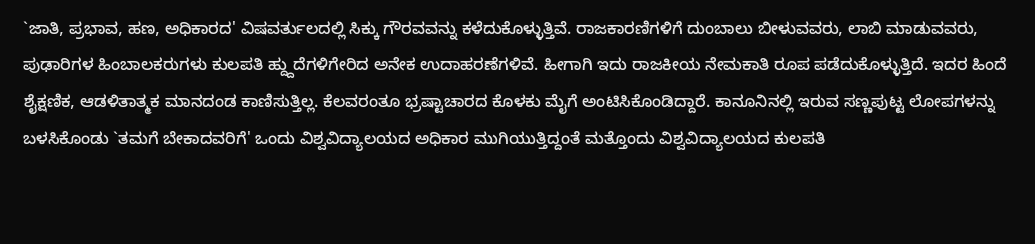`ಜಾತಿ, ಪ್ರಭಾವ, ಹಣ, ಅಧಿಕಾರದ' ವಿಷವರ್ತುಲದಲ್ಲಿ ಸಿಕ್ಕು ಗೌರವವನ್ನು ಕಳೆದುಕೊಳ್ಳುತ್ತಿವೆ. ರಾಜಕಾರಣಿಗಳಿಗೆ ದುಂಬಾಲು ಬೀಳುವವರು, ಲಾಬಿ ಮಾಡುವವರು, ಪುಢಾರಿಗಳ ಹಿಂಬಾಲಕರುಗಳು ಕುಲಪತಿ ಹ್ದ್ದುದೆಗಳಿಗೇರಿದ ಅನೇಕ ಉದಾಹರಣೆಗಳಿವೆ. ಹೀಗಾಗಿ ಇದು ರಾಜಕೀಯ ನೇಮಕಾತಿ ರೂಪ ಪಡೆದುಕೊಳ್ಳುತ್ತಿದೆ. ಇದರ ಹಿಂದೆ ಶೈಕ್ಷಣಿಕ, ಆಡಳಿತಾತ್ಮಕ ಮಾನದಂಡ ಕಾಣಿಸುತ್ತಿಲ್ಲ. ಕೆಲವರಂತೂ ಭ್ರಷ್ಟಾಚಾರದ ಕೊಳಕು ಮೈಗೆ ಅಂಟಿಸಿಕೊಂಡಿದ್ದಾರೆ. ಕಾನೂನಿನಲ್ಲಿ ಇರುವ ಸಣ್ಣಪುಟ್ಟ ಲೋಪಗಳನ್ನು ಬಳಸಿಕೊಂಡು `ತಮಗೆ ಬೇಕಾದವರಿಗೆ' ಒಂದು ವಿಶ್ವವಿದ್ಯಾಲಯದ ಅಧಿಕಾರ ಮುಗಿಯುತ್ತಿದ್ದಂತೆ ಮತ್ತೊಂದು ವಿಶ್ವವಿದ್ಯಾಲಯದ ಕುಲಪತಿ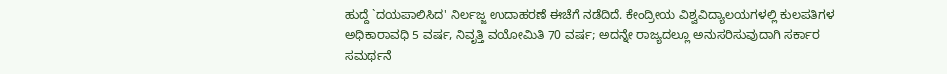ಹುದ್ದೆ `ದಯಪಾಲಿಸಿದ' ನಿರ್ಲಜ್ಜ ಉದಾಹರಣೆ ಈಚೆಗೆ ನಡೆದಿದೆ. ಕೇಂದ್ರೀಯ ವಿಶ್ವವಿದ್ಯಾಲಯಗಳಲ್ಲಿ ಕುಲಪತಿಗಳ ಅಧಿಕಾರಾವಧಿ 5 ವರ್ಷ, ನಿವೃತ್ತಿ ವಯೋಮಿತಿ 70 ವರ್ಷ; ಅದನ್ನೇ ರಾಜ್ಯದಲ್ಲೂ ಅನುಸರಿಸುವುದಾಗಿ ಸರ್ಕಾರ ಸಮರ್ಥನೆ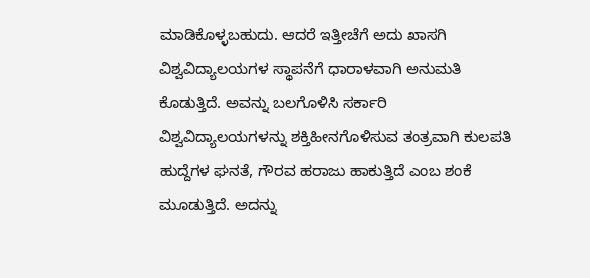ಮಾಡಿಕೊಳ್ಳಬಹುದು. ಆದರೆ ಇತ್ತೀಚೆಗೆ ಅದು ಖಾಸಗಿ ವಿಶ್ವವಿದ್ಯಾಲಯಗಳ ಸ್ಥಾಪನೆಗೆ ಧಾರಾಳವಾಗಿ ಅನುಮತಿ ಕೊಡುತ್ತಿದೆ. ಅವನ್ನು ಬಲಗೊಳಿಸಿ ಸರ್ಕಾರಿ ವಿಶ್ವವಿದ್ಯಾಲಯಗಳನ್ನು ಶಕ್ತಿಹೀನಗೊಳಿಸುವ ತಂತ್ರವಾಗಿ ಕುಲಪತಿ ಹುದ್ದೆಗಳ ಘನತೆ, ಗೌರವ ಹರಾಜು ಹಾಕುತ್ತಿದೆ ಎಂಬ ಶಂಕೆ ಮೂಡುತ್ತಿದೆ. ಅದನ್ನು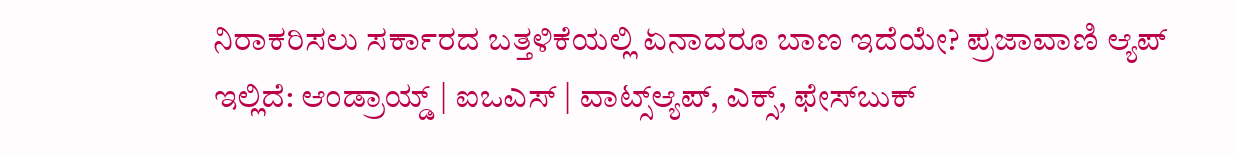ನಿರಾಕರಿಸಲು ಸರ್ಕಾರದ ಬತ್ತಳಿಕೆಯಲ್ಲಿ ಏನಾದರೂ ಬಾಣ ಇದೆಯೇ? ಪ್ರಜಾವಾಣಿ ಆ್ಯಪ್ ಇಲ್ಲಿದೆ: ಆಂಡ್ರಾಯ್ಡ್ | ಐಒಎಸ್ | ವಾಟ್ಸ್ಆ್ಯಪ್, ಎಕ್ಸ್, ಫೇಸ್‌ಬುಕ್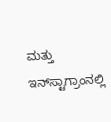ಮತ್ತು ಇನ್‌ಸ್ಟಾಗ್ರಾಂನಲ್ಲಿ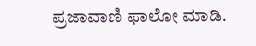ಪ್ರಜಾವಾಣಿ ಫಾಲೋ ಮಾಡಿ.